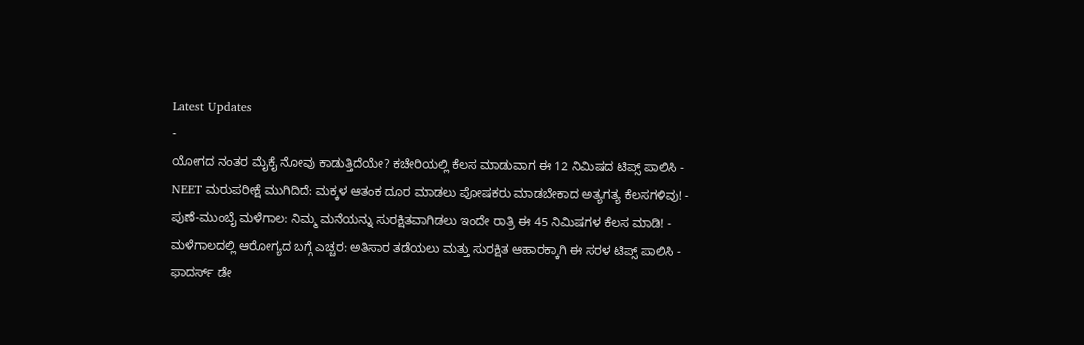Latest Updates
-
ಯೋಗದ ನಂತರ ಮೈಕೈ ನೋವು ಕಾಡುತ್ತಿದೆಯೇ? ಕಚೇರಿಯಲ್ಲಿ ಕೆಲಸ ಮಾಡುವಾಗ ಈ 12 ನಿಮಿಷದ ಟಿಪ್ಸ್ ಪಾಲಿಸಿ -
NEET ಮರುಪರೀಕ್ಷೆ ಮುಗಿದಿದೆ: ಮಕ್ಕಳ ಆತಂಕ ದೂರ ಮಾಡಲು ಪೋಷಕರು ಮಾಡಬೇಕಾದ ಅತ್ಯಗತ್ಯ ಕೆಲಸಗಳಿವು! -
ಪುಣೆ-ಮುಂಬೈ ಮಳೆಗಾಲ: ನಿಮ್ಮ ಮನೆಯನ್ನು ಸುರಕ್ಷಿತವಾಗಿಡಲು ಇಂದೇ ರಾತ್ರಿ ಈ 45 ನಿಮಿಷಗಳ ಕೆಲಸ ಮಾಡಿ! -
ಮಳೆಗಾಲದಲ್ಲಿ ಆರೋಗ್ಯದ ಬಗ್ಗೆ ಎಚ್ಚರ: ಅತಿಸಾರ ತಡೆಯಲು ಮತ್ತು ಸುರಕ್ಷಿತ ಆಹಾರಕ್ಕಾಗಿ ಈ ಸರಳ ಟಿಪ್ಸ್ ಪಾಲಿಸಿ -
ಫಾದರ್ಸ್ ಡೇ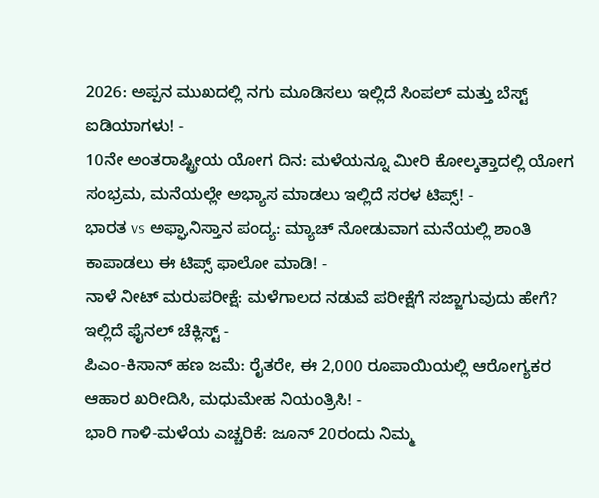2026: ಅಪ್ಪನ ಮುಖದಲ್ಲಿ ನಗು ಮೂಡಿಸಲು ಇಲ್ಲಿದೆ ಸಿಂಪಲ್ ಮತ್ತು ಬೆಸ್ಟ್ ಐಡಿಯಾಗಳು! -
10ನೇ ಅಂತರಾಷ್ಟ್ರೀಯ ಯೋಗ ದಿನ: ಮಳೆಯನ್ನೂ ಮೀರಿ ಕೋಲ್ಕತ್ತಾದಲ್ಲಿ ಯೋಗ ಸಂಭ್ರಮ, ಮನೆಯಲ್ಲೇ ಅಭ್ಯಾಸ ಮಾಡಲು ಇಲ್ಲಿದೆ ಸರಳ ಟಿಪ್ಸ್! -
ಭಾರತ vs ಅಫ್ಘಾನಿಸ್ತಾನ ಪಂದ್ಯ: ಮ್ಯಾಚ್ ನೋಡುವಾಗ ಮನೆಯಲ್ಲಿ ಶಾಂತಿ ಕಾಪಾಡಲು ಈ ಟಿಪ್ಸ್ ಫಾಲೋ ಮಾಡಿ! -
ನಾಳೆ ನೀಟ್ ಮರುಪರೀಕ್ಷೆ: ಮಳೆಗಾಲದ ನಡುವೆ ಪರೀಕ್ಷೆಗೆ ಸಜ್ಜಾಗುವುದು ಹೇಗೆ? ಇಲ್ಲಿದೆ ಫೈನಲ್ ಚೆಕ್ಲಿಸ್ಟ್ -
ಪಿಎಂ-ಕಿಸಾನ್ ಹಣ ಜಮೆ: ರೈತರೇ, ಈ 2,000 ರೂಪಾಯಿಯಲ್ಲಿ ಆರೋಗ್ಯಕರ ಆಹಾರ ಖರೀದಿಸಿ, ಮಧುಮೇಹ ನಿಯಂತ್ರಿಸಿ! -
ಭಾರಿ ಗಾಳಿ-ಮಳೆಯ ಎಚ್ಚರಿಕೆ: ಜೂನ್ 20ರಂದು ನಿಮ್ಮ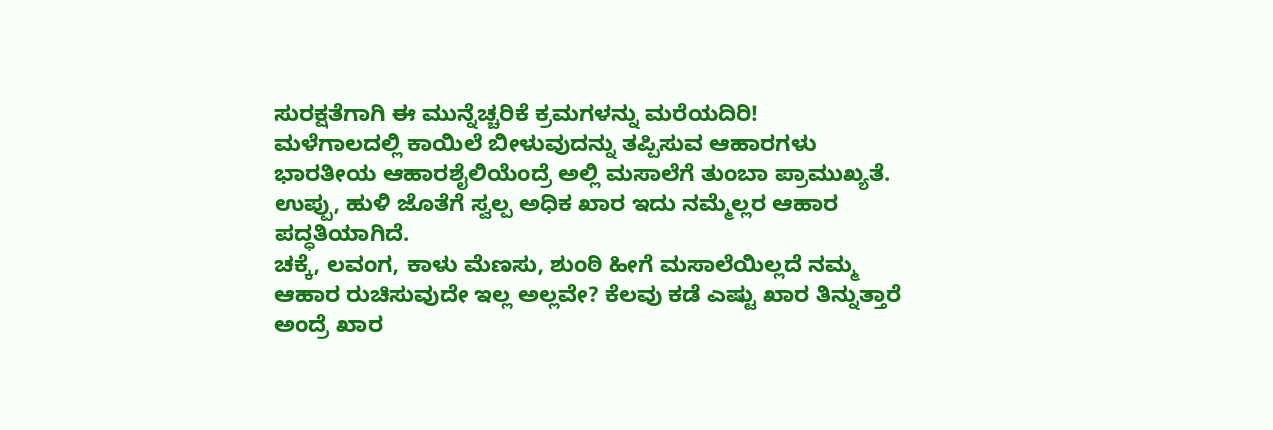ಸುರಕ್ಷತೆಗಾಗಿ ಈ ಮುನ್ನೆಚ್ಚರಿಕೆ ಕ್ರಮಗಳನ್ನು ಮರೆಯದಿರಿ!
ಮಳೆಗಾಲದಲ್ಲಿ ಕಾಯಿಲೆ ಬೀಳುವುದನ್ನು ತಪ್ಪಿಸುವ ಆಹಾರಗಳು
ಭಾರತೀಯ ಆಹಾರಶೈಲಿಯೆಂದ್ರೆ ಅಲ್ಲಿ ಮಸಾಲೆಗೆ ತುಂಬಾ ಪ್ರಾಮುಖ್ಯತೆ. ಉಪ್ಪು, ಹುಳಿ ಜೊತೆಗೆ ಸ್ವಲ್ಪ ಅಧಿಕ ಖಾರ ಇದು ನಮ್ಮೆಲ್ಲರ ಆಹಾರ ಪದ್ಧತಿಯಾಗಿದೆ.
ಚಕ್ಕೆ, ಲವಂಗ, ಕಾಳು ಮೆಣಸು, ಶುಂಠಿ ಹೀಗೆ ಮಸಾಲೆಯಿಲ್ಲದೆ ನಮ್ಮ ಆಹಾರ ರುಚಿಸುವುದೇ ಇಲ್ಲ ಅಲ್ಲವೇ? ಕೆಲವು ಕಡೆ ಎಷ್ಟು ಖಾರ ತಿನ್ನುತ್ತಾರೆ ಅಂದ್ರೆ ಖಾರ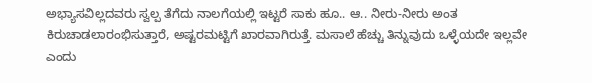ಅಭ್ಯಾಸವಿಲ್ಲದವರು ಸ್ವಲ್ಪ ತೆಗೆದು ನಾಲಗೆಯಲ್ಲಿ ಇಟ್ಟರೆ ಸಾಕು ಹೂ.. ಆ.. ನೀರು-ನೀರು ಅಂತ ಕಿರುಚಾಡಲಾರಂಭಿಸುತ್ತಾರೆ, ಅಷ್ಟರಮಟ್ಟಿಗೆ ಖಾರವಾಗಿರುತ್ತೆ. ಮಸಾಲೆ ಹೆಚ್ಚು ತಿನ್ನುವುದು ಒಳ್ಳೆಯದೇ ಇಲ್ಲವೇ ಎಂದು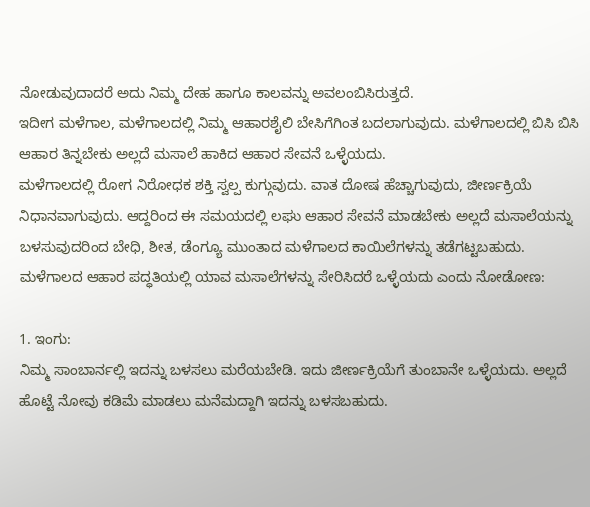ನೋಡುವುದಾದರೆ ಅದು ನಿಮ್ಮ ದೇಹ ಹಾಗೂ ಕಾಲವನ್ನು ಅವಲಂಬಿಸಿರುತ್ತದೆ.
ಇದೀಗ ಮಳೆಗಾಲ, ಮಳೆಗಾಲದಲ್ಲಿ ನಿಮ್ಮ ಆಹಾರಶೈಲಿ ಬೇಸಿಗೆಗಿಂತ ಬದಲಾಗುವುದು. ಮಳೆಗಾಲದಲ್ಲಿ ಬಿಸಿ ಬಿಸಿ ಆಹಾರ ತಿನ್ನಬೇಕು ಅಲ್ಲದೆ ಮಸಾಲೆ ಹಾಕಿದ ಆಹಾರ ಸೇವನೆ ಒಳ್ಳೆಯದು.
ಮಳೆಗಾಲದಲ್ಲಿ ರೋಗ ನಿರೋಧಕ ಶಕ್ತಿ ಸ್ವಲ್ಪ ಕುಗ್ಗುವುದು. ವಾತ ದೋಷ ಹೆಚ್ಚಾಗುವುದು, ಜೀರ್ಣಕ್ರಿಯೆ ನಿಧಾನವಾಗುವುದು. ಆದ್ದರಿಂದ ಈ ಸಮಯದಲ್ಲಿ ಲಘು ಆಹಾರ ಸೇವನೆ ಮಾಡಬೇಕು ಅಲ್ಲದೆ ಮಸಾಲೆಯನ್ನು ಬಳಸುವುದರಿಂದ ಬೇಧಿ, ಶೀತ, ಡೆಂಗ್ಯೂ ಮುಂತಾದ ಮಳೆಗಾಲದ ಕಾಯಿಲೆಗಳನ್ನು ತಡೆಗಟ್ಟಬಹುದು. ಮಳೆಗಾಲದ ಆಹಾರ ಪದ್ಧತಿಯಲ್ಲಿ ಯಾವ ಮಸಾಲೆಗಳನ್ನು ಸೇರಿಸಿದರೆ ಒಳ್ಳೆಯದು ಎಂದು ನೋಡೋಣ:

1. ಇಂಗು:
ನಿಮ್ಮ ಸಾಂಬಾರ್ನಲ್ಲಿ ಇದನ್ನು ಬಳಸಲು ಮರೆಯಬೇಡಿ. ಇದು ಜೀರ್ಣಕ್ರಿಯೆಗೆ ತುಂಬಾನೇ ಒಳ್ಳೆಯದು. ಅಲ್ಲದೆ ಹೊಟ್ಟೆ ನೋವು ಕಡಿಮೆ ಮಾಡಲು ಮನೆಮದ್ದಾಗಿ ಇದನ್ನು ಬಳಸಬಹುದು.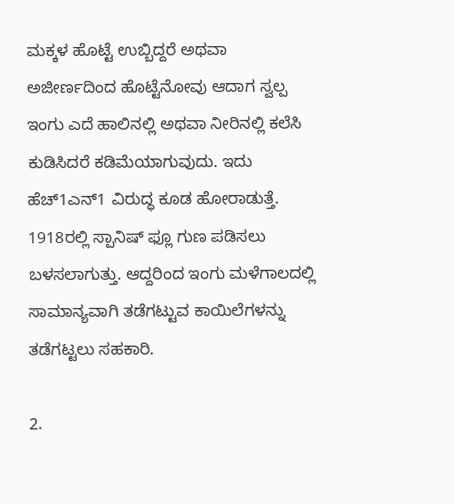ಮಕ್ಕಳ ಹೊಟ್ಟೆ ಉಬ್ಬಿದ್ದರೆ ಅಥವಾ ಅಜೀರ್ಣದಿಂದ ಹೊಟ್ಟೆನೋವು ಆದಾಗ ಸ್ವಲ್ಪ ಇಂಗು ಎದೆ ಹಾಲಿನಲ್ಲಿ ಅಥವಾ ನೀರಿನಲ್ಲಿ ಕಲೆಸಿ ಕುಡಿಸಿದರೆ ಕಡಿಮೆಯಾಗುವುದು. ಇದು ಹೆಚ್1ಎನ್1 ವಿರುದ್ಧ ಕೂಡ ಹೋರಾಡುತ್ತೆ. 1918ರಲ್ಲಿ ಸ್ಪಾನಿಷ್ ಫ್ಲೂ ಗುಣ ಪಡಿಸಲು ಬಳಸಲಾಗುತ್ತು. ಆದ್ದರಿಂದ ಇಂಗು ಮಳೆಗಾಲದಲ್ಲಿ ಸಾಮಾನ್ಯವಾಗಿ ತಡೆಗಟ್ಟುವ ಕಾಯಿಲೆಗಳನ್ನು ತಡೆಗಟ್ಟಲು ಸಹಕಾರಿ.

2.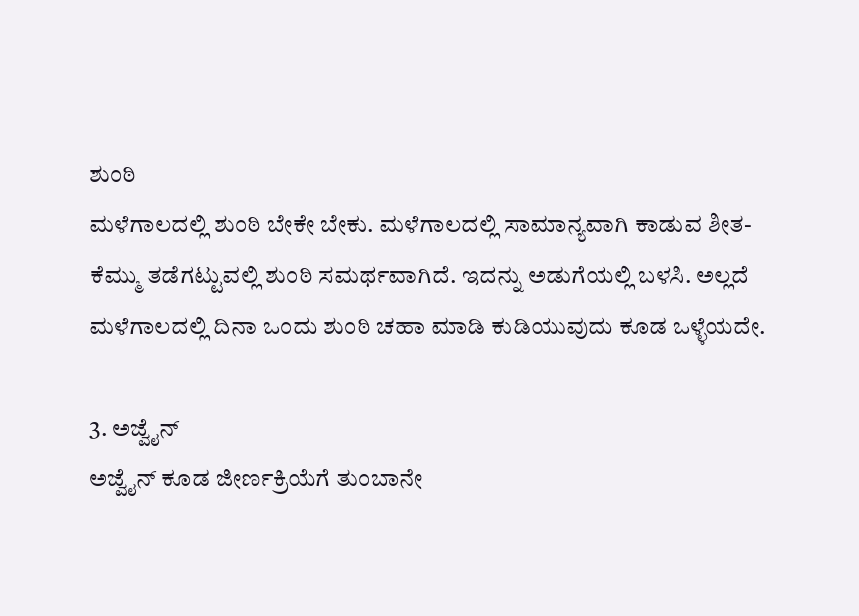ಶುಂಠಿ
ಮಳೆಗಾಲದಲ್ಲಿ ಶುಂಠಿ ಬೇಕೇ ಬೇಕು. ಮಳೆಗಾಲದಲ್ಲಿ ಸಾಮಾನ್ಯವಾಗಿ ಕಾಡುವ ಶೀತ-ಕೆಮ್ಮು ತಡೆಗಟ್ಟುವಲ್ಲಿ ಶುಂಠಿ ಸಮರ್ಥವಾಗಿದೆ. ಇದನ್ನು ಅಡುಗೆಯಲ್ಲಿ ಬಳಸಿ. ಅಲ್ಲದೆ ಮಳೆಗಾಲದಲ್ಲಿ ದಿನಾ ಒಂದು ಶುಂಠಿ ಚಹಾ ಮಾಡಿ ಕುಡಿಯುವುದು ಕೂಡ ಒಳ್ಳೆಯದೇ.

3. ಅಜ್ವೈನ್
ಅಜ್ವೈನ್ ಕೂಡ ಜೀರ್ಣಕ್ರಿಯೆಗೆ ತುಂಬಾನೇ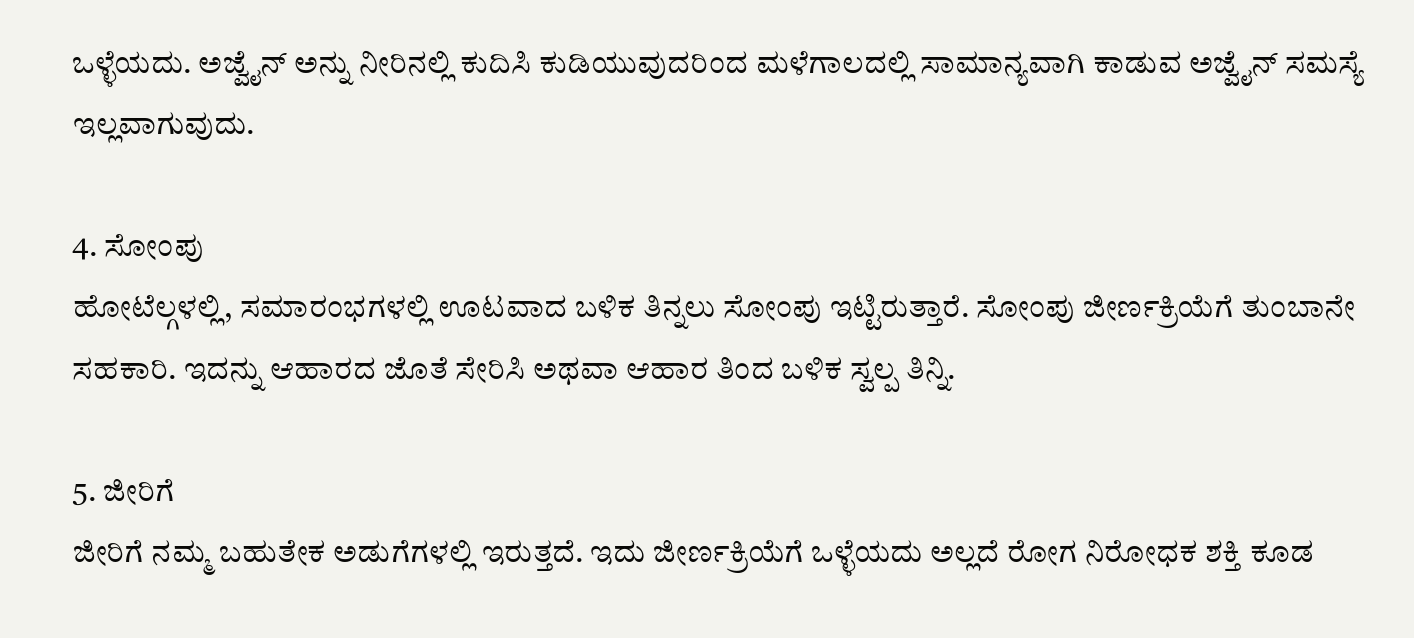ಒಳ್ಳೆಯದು. ಅಜ್ವೈನ್ ಅನ್ನು ನೀರಿನಲ್ಲಿ ಕುದಿಸಿ ಕುಡಿಯುವುದರಿಂದ ಮಳೆಗಾಲದಲ್ಲಿ ಸಾಮಾನ್ಯವಾಗಿ ಕಾಡುವ ಅಜ್ವೈನ್ ಸಮಸ್ಯೆ ಇಲ್ಲವಾಗುವುದು.

4. ಸೋಂಪು
ಹೋಟೆಲ್ಗಳಲ್ಲಿ, ಸಮಾರಂಭಗಳಲ್ಲಿ ಊಟವಾದ ಬಳಿಕ ತಿನ್ನಲು ಸೋಂಪು ಇಟ್ಟಿರುತ್ತಾರೆ. ಸೋಂಪು ಜೀರ್ಣಕ್ರಿಯೆಗೆ ತುಂಬಾನೇ ಸಹಕಾರಿ. ಇದನ್ನು ಆಹಾರದ ಜೊತೆ ಸೇರಿಸಿ ಅಥವಾ ಆಹಾರ ತಿಂದ ಬಳಿಕ ಸ್ವಲ್ಪ ತಿನ್ನಿ.

5. ಜೀರಿಗೆ
ಜೀರಿಗೆ ನಮ್ಮ ಬಹುತೇಕ ಅಡುಗೆಗಳಲ್ಲಿ ಇರುತ್ತದೆ. ಇದು ಜೀರ್ಣಕ್ರಿಯೆಗೆ ಒಳ್ಳೆಯದು ಅಲ್ಲದೆ ರೋಗ ನಿರೋಧಕ ಶಕ್ತಿ ಕೂಡ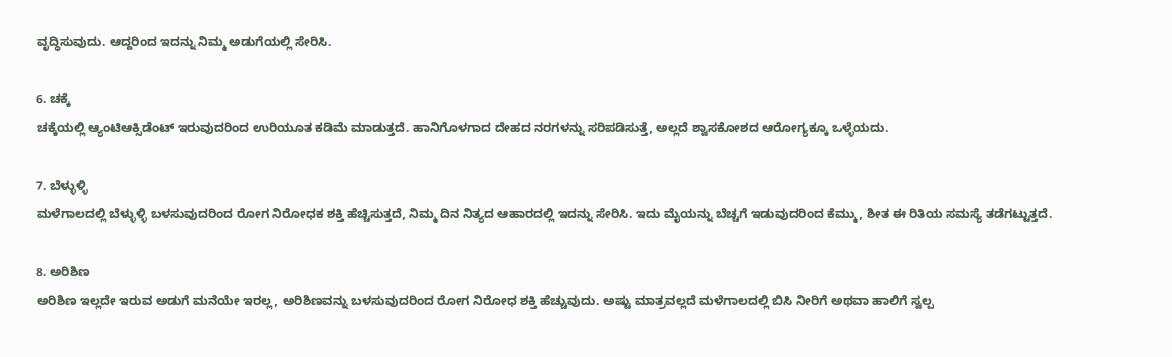ವೃದ್ಧಿಸುವುದು. ಆದ್ದರಿಂದ ಇದನ್ನು ನಿಮ್ಮ ಅಡುಗೆಯಲ್ಲಿ ಸೇರಿಸಿ.

6. ಚಕ್ಕೆ
ಚಕ್ಕೆಯಲ್ಲಿ ಆ್ಯಂಟಿಆಕ್ಸಿಡೆಂಟ್ ಇರುವುದರಿಂದ ಉರಿಯೂತ ಕಡಿಮೆ ಮಾಡುತ್ತದೆ. ಹಾನಿಗೊಳಗಾದ ದೇಹದ ನರಗಳನ್ನು ಸರಿಪಡಿಸುತ್ತೆ, ಅಲ್ಲದೆ ಶ್ವಾಸಕೋಶದ ಆರೋಗ್ಯಕ್ಕೂ ಒಳ್ಳೆಯದು.

7. ಬೆಳ್ಳುಳ್ಳಿ
ಮಳೆಗಾಲದಲ್ಲಿ ಬೆಳ್ಳುಳ್ಳಿ ಬಳಸುವುದರಿಂದ ರೋಗ ನಿರೋಧಕ ಶಕ್ತಿ ಹೆಚ್ಚಿಸುತ್ತದೆ, ನಿಮ್ಮ ದಿನ ನಿತ್ಯದ ಆಹಾರದಲ್ಲಿ ಇದನ್ನು ಸೇರಿಸಿ. ಇದು ಮೈಯನ್ನು ಬೆಚ್ಚಗೆ ಇಡುವುದರಿಂದ ಕೆಮ್ಮು, ಶೀತ ಈ ರಿತಿಯ ಸಮಸ್ಯೆ ತಡೆಗಟ್ಟುತ್ತದೆ.

8. ಅರಿಶಿಣ
ಅರಿಶಿಣ ಇಲ್ಲದೇ ಇರುವ ಅಡುಗೆ ಮನೆಯೇ ಇರಲ್ಲ, ಅರಿಶಿಣವನ್ನು ಬಳಸುವುದರಿಂದ ರೋಗ ನಿರೋಧ ಶಕ್ತಿ ಹೆಚ್ಚುವುದು. ಅಷ್ಟು ಮಾತ್ರವಲ್ಲದೆ ಮಳೆಗಾಲದಲ್ಲಿ ಬಿಸಿ ನೀರಿಗೆ ಅಥವಾ ಹಾಲಿಗೆ ಸ್ವಲ್ಪ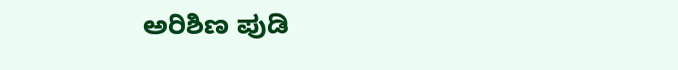ಅರಿಶಿಣ ಪುಡಿ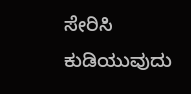ಸೇರಿಸಿ ಕುಡಿಯುವುದು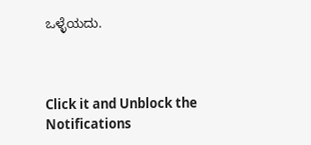ಒಳ್ಳೆಯದು.



Click it and Unblock the Notifications